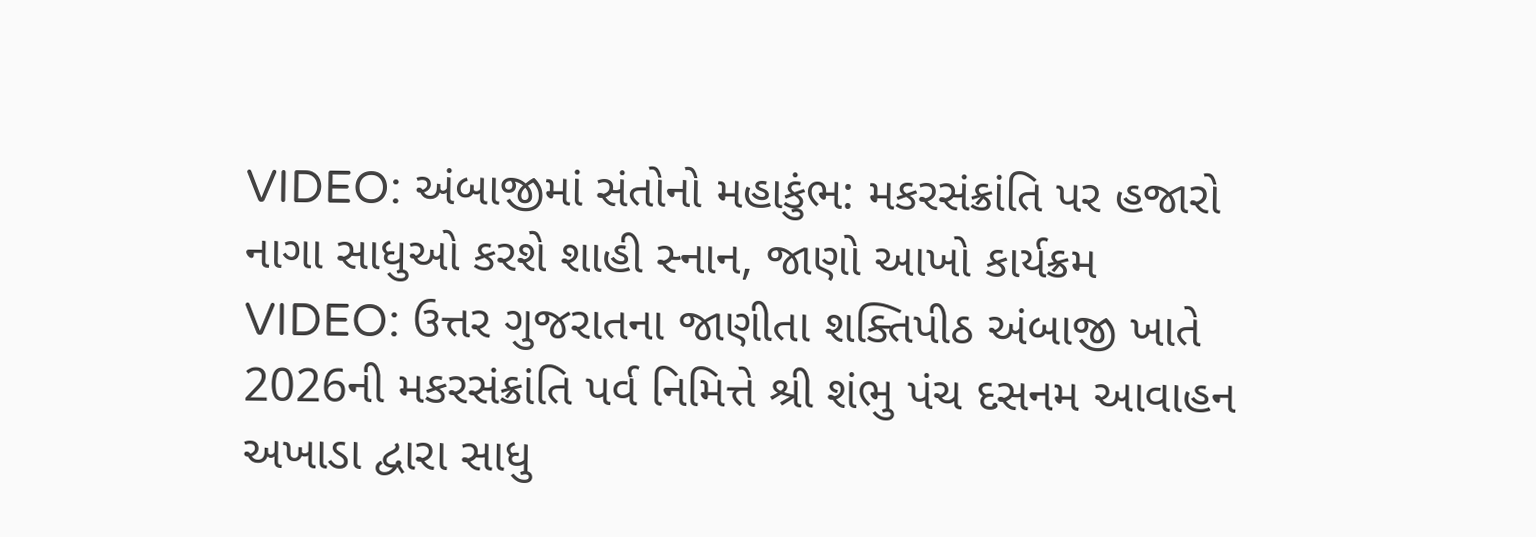VIDEO: અંબાજીમાં સંતોનો મહાકુંભ: મકરસંક્રાંતિ પર હજારો નાગા સાધુઓ કરશે શાહી સ્નાન, જાણો આખો કાર્યક્રમ
VIDEO: ઉત્તર ગુજરાતના જાણીતા શક્તિપીઠ અંબાજી ખાતે 2026ની મકરસંક્રાંતિ પર્વ નિમિત્તે શ્રી શંભુ પંચ દસનમ આવાહન અખાડા દ્વારા સાધુ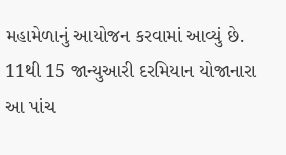મહામેળાનું આયોજન કરવામાં આવ્યું છે. 11થી 15 જાન્યુઆરી દરમિયાન યોજાનારા આ પાંચ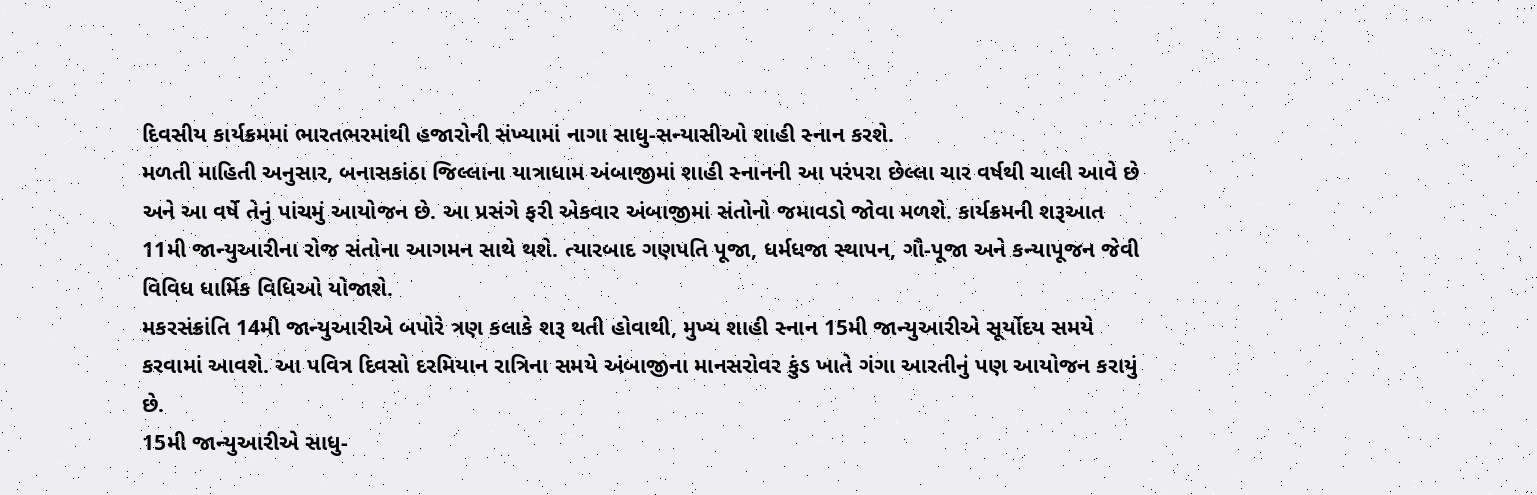દિવસીય કાર્યક્રમમાં ભારતભરમાંથી હજારોની સંખ્યામાં નાગા સાધુ-સન્યાસીઓ શાહી સ્નાન કરશે.
મળતી માહિતી અનુસાર, બનાસકાંઠા જિલ્લાના યાત્રાધામ અંબાજીમાં શાહી સ્નાનની આ પરંપરા છેલ્લા ચાર વર્ષથી ચાલી આવે છે અને આ વર્ષે તેનું પાંચમું આયોજન છે. આ પ્રસંગે ફરી એકવાર અંબાજીમાં સંતોનો જમાવડો જોવા મળશે. કાર્યક્રમની શરૂઆત 11મી જાન્યુઆરીના રોજ સંતોના આગમન સાથે થશે. ત્યારબાદ ગણપતિ પૂજા, ધર્મધજા સ્થાપન, ગૌ-પૂજા અને કન્યાપૂજન જેવી વિવિધ ધાર્મિક વિધિઓ યોજાશે.
મકરસંક્રાંતિ 14મી જાન્યુઆરીએ બપોરે ત્રણ કલાકે શરૂ થતી હોવાથી, મુખ્ય શાહી સ્નાન 15મી જાન્યુઆરીએ સૂર્યોદય સમયે કરવામાં આવશે. આ પવિત્ર દિવસો દરમિયાન રાત્રિના સમયે અંબાજીના માનસરોવર કુંડ ખાતે ગંગા આરતીનું પણ આયોજન કરાયું છે.
15મી જાન્યુઆરીએ સાધુ-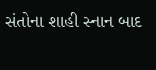સંતોના શાહી સ્નાન બાદ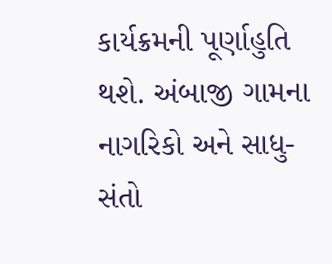કાર્યક્રમની પૂર્ણાહુતિ થશે. અંબાજી ગામના નાગરિકો અને સાધુ-સંતો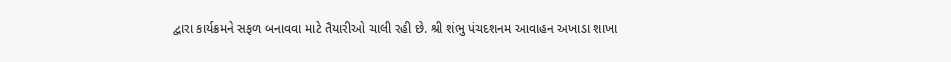દ્વારા કાર્યક્રમને સફળ બનાવવા માટે તૈયારીઓ ચાલી રહી છે. શ્રી શંભુ પંચદશનમ આવાહન અખાડા શાખા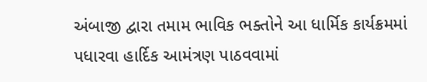અંબાજી દ્વારા તમામ ભાવિક ભક્તોને આ ધાર્મિક કાર્યક્રમમાં પધારવા હાર્દિક આમંત્રણ પાઠવવામાં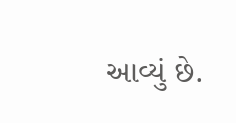આવ્યું છે.